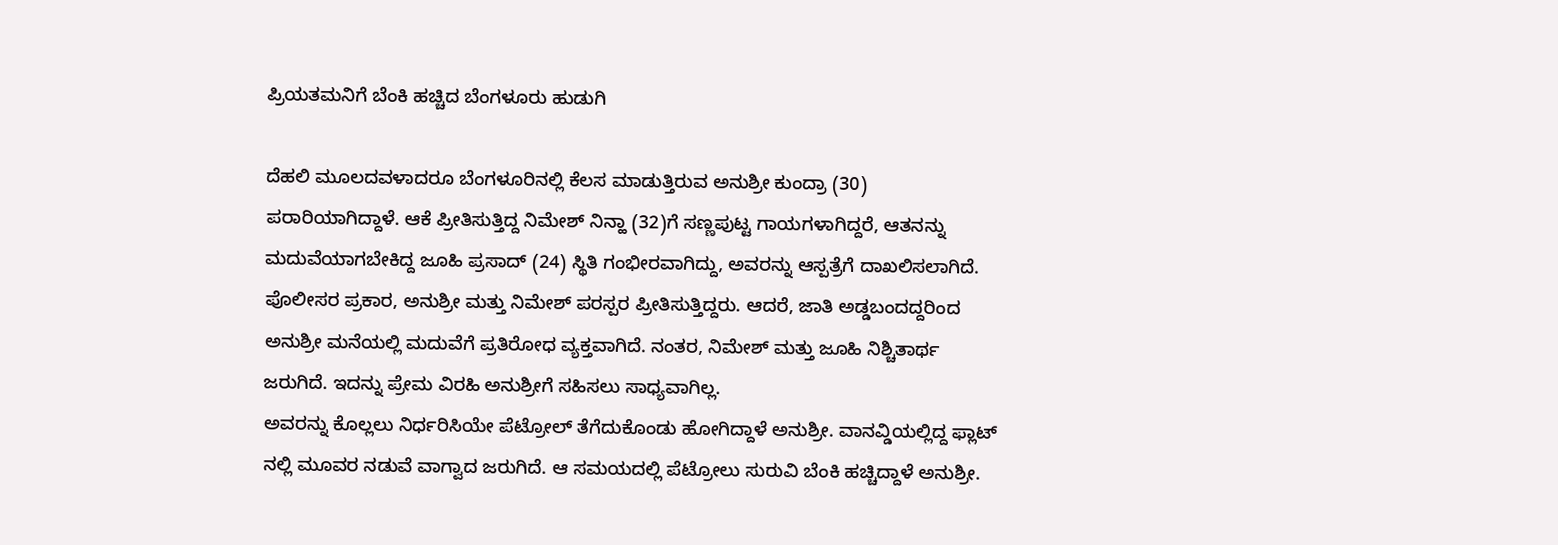ಪ್ರಿಯತಮನಿಗೆ ಬೆಂಕಿ ಹಚ್ಚಿದ ಬೆಂಗಳೂರು ಹುಡುಗಿ

ದೆಹಲಿ ಮೂಲದವಳಾದರೂ ಬೆಂಗಳೂರಿನಲ್ಲಿ ಕೆಲಸ ಮಾಡುತ್ತಿರುವ ಅನುಶ್ರೀ ಕುಂದ್ರಾ (30) ಪರಾರಿಯಾಗಿದ್ದಾಳೆ. ಆಕೆ ಪ್ರೀತಿಸುತ್ತಿದ್ದ ನಿಮೇಶ್ ನಿನ್ಹಾ (32)ಗೆ ಸಣ್ಣಪುಟ್ಟ ಗಾಯಗಳಾಗಿದ್ದರೆ, ಆತನನ್ನು ಮದುವೆಯಾಗಬೇಕಿದ್ದ ಜೂಹಿ ಪ್ರಸಾದ್ (24) ಸ್ಥಿತಿ ಗಂಭೀರವಾಗಿದ್ದು, ಅವರನ್ನು ಆಸ್ಪತ್ರೆಗೆ ದಾಖಲಿಸಲಾಗಿದೆ.
ಪೊಲೀಸರ ಪ್ರಕಾರ, ಅನುಶ್ರೀ ಮತ್ತು ನಿಮೇಶ್ ಪರಸ್ಪರ ಪ್ರೀತಿಸುತ್ತಿದ್ದರು. ಆದರೆ, ಜಾತಿ ಅಡ್ಡಬಂದದ್ದರಿಂದ ಅನುಶ್ರೀ ಮನೆಯಲ್ಲಿ ಮದುವೆಗೆ ಪ್ರತಿರೋಧ ವ್ಯಕ್ತವಾಗಿದೆ. ನಂತರ, ನಿಮೇಶ್ ಮತ್ತು ಜೂಹಿ ನಿಶ್ಚಿತಾರ್ಥ ಜರುಗಿದೆ. ಇದನ್ನು ಪ್ರೇಮ ವಿರಹಿ ಅನುಶ್ರೀಗೆ ಸಹಿಸಲು ಸಾಧ್ಯವಾಗಿಲ್ಲ.
ಅವರನ್ನು ಕೊಲ್ಲಲು ನಿರ್ಧರಿಸಿಯೇ ಪೆಟ್ರೋಲ್ ತೆಗೆದುಕೊಂಡು ಹೋಗಿದ್ದಾಳೆ ಅನುಶ್ರೀ. ವಾನವ್ಡಿಯಲ್ಲಿದ್ದ ಫ್ಲಾಟ್ ನಲ್ಲಿ ಮೂವರ ನಡುವೆ ವಾಗ್ವಾದ ಜರುಗಿದೆ. ಆ ಸಮಯದಲ್ಲಿ ಪೆಟ್ರೋಲು ಸುರುವಿ ಬೆಂಕಿ ಹಚ್ಚಿದ್ದಾಳೆ ಅನುಶ್ರೀ.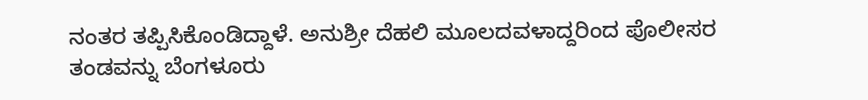ನಂತರ ತಪ್ಪಿಸಿಕೊಂಡಿದ್ದಾಳೆ. ಅನುಶ್ರೀ ದೆಹಲಿ ಮೂಲದವಳಾದ್ದರಿಂದ ಪೊಲೀಸರ ತಂಡವನ್ನು ಬೆಂಗಳೂರು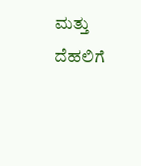ಮತ್ತು ದೆಹಲಿಗೆ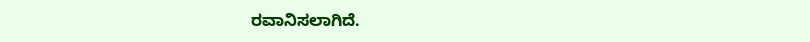ರವಾನಿಸಲಾಗಿದೆ.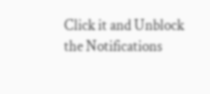Click it and Unblock the Notifications